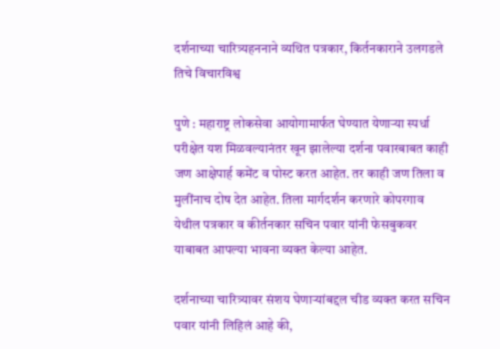दर्शनाच्या चारित्र्यहननाने व्यथित पत्रकार, किर्तनकाराने उलगडले तिचे विचारविश्व

पुणे : महाराष्ट्र लोकसेवा आयोगामार्फत घेण्यात येणाऱ्या स्पर्धा परीक्षेत यश मिळवल्यानंतर खून झालेल्या दर्शना पवारबाबत काही जण आक्षेपार्ह कमेंट व पोस्ट करत आहेत. तर काही जण तिला व मुलींनाच दोष देत आहेत. तिला मार्गदर्शन करणारे कोपरगाव येथील पत्रकार व कीर्तनकार सचिन पवार यांनी फेसबुकवर याबाबत आपल्या भावना व्यक्त केल्या आहेत.

दर्शनाच्या चारित्र्यावर संशय घेणाऱ्यांबद्दल चीड व्यक्त करत सचिन पवार यांनी लिहिलं आहे की,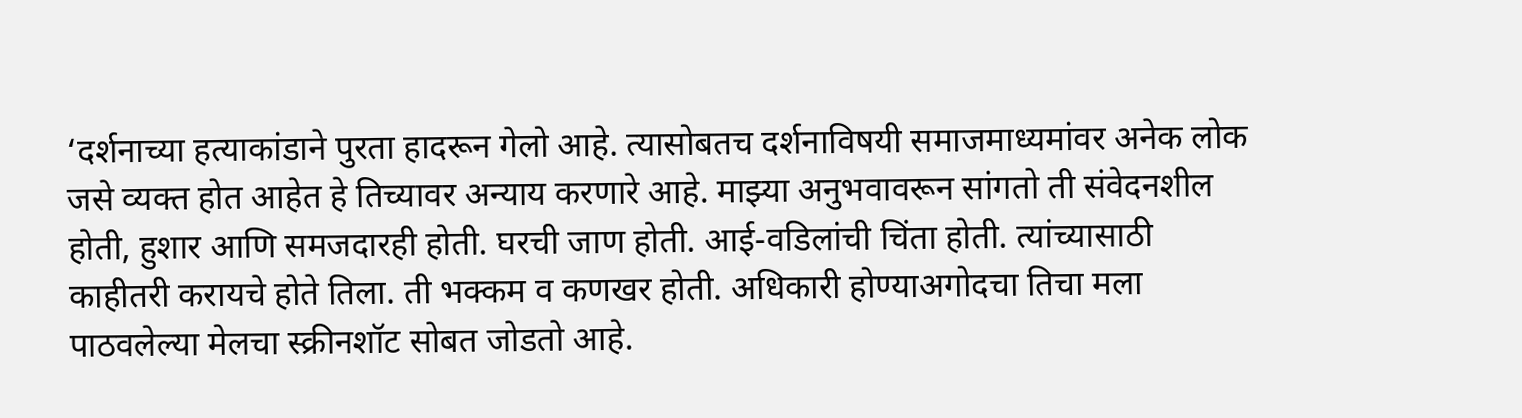‘दर्शनाच्या हत्याकांडाने पुरता हादरून गेलो आहे. त्यासोबतच दर्शनाविषयी समाजमाध्यमांवर अनेक लोक जसे व्यक्त होत आहेत हे तिच्यावर अन्याय करणारे आहे. माझ्या अनुभवावरून सांगतो ती संवेदनशील होती, हुशार आणि समजदारही होती. घरची जाण होती. आई-वडिलांची चिंता होती. त्यांच्यासाठी काहीतरी करायचे होते तिला. ती भक्कम व कणखर होती. अधिकारी होण्याअगोदचा तिचा मला पाठवलेल्या मेलचा स्क्रीनशॉट सोबत जोडतो आहे.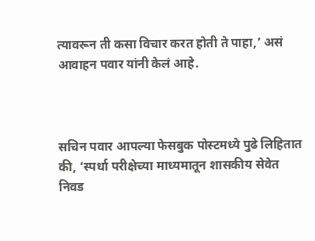त्यावरून ती कसा विचार करत होती ते पाहा,’ असं आवाहन पवार यांनी केलं आहे.



सचिन पवार आपल्या फेसबुक पोस्टमध्ये पुढे लिहितात की, ‘स्पर्धा परीक्षेच्या माध्यमातून शासकीय सेवेत निवड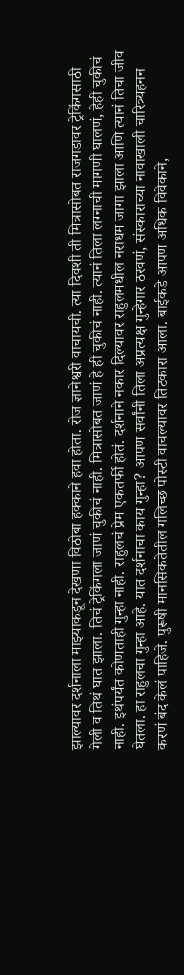झाल्यावर दर्शनाला माझ्याकडून देखणा विठोबा हक्काने हवा होता. रोज ज्ञानेश्वरी वाचायची. त्या दिवशी ती मित्रासोबत राजगडावर ट्रेकिंगसाठी गेली व तिथं घात झाला. तिचं ट्रेकिंगला जाणं चुकीचं नाही. मित्रासोबत जाणं हे ही चुकीचं नाही. त्यानं तिला लग्नाची मागणी घालणं, हेही चुकीचं नाही. इथंपर्यंत कोणताही गुन्हा नाही. राहुलचं प्रेम एकतर्फी होतं. दर्शनाने नकार दिल्यावर राहुलमधील नराधम जागा झाला आणि त्यानं तिचा जीव घेतला. हा राहुलचा गुन्हा आहे. यात दर्शनाचा काय गुन्हा? आपण सर्वांनी तिला अप्रत्यक्ष गुन्हेगार ठरवणं, संस्काराच्या नावाखाली चारित्र्यहनन करणं बंद केलं पाहिजे. पुरूषी मानसिकतेतील गलिच्छ पोस्टी वाचल्यावर तिटकारा आला. बाईकडे आपण अधिक विवेकाने,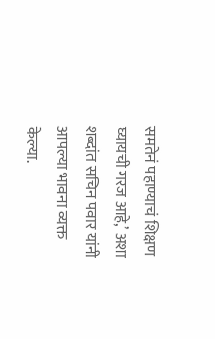समतेनं पहाण्याचं शिक्षण घ्यायची गरज आहे,’ अशा शब्दांत सचिन पवार यांनी आपल्या भावना व्यक्त केल्या.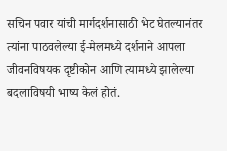सचिन पवार यांची मार्गदर्शनासाठी भेट घेतल्यानंतर त्यांना पाठवलेल्या ई-मेलमध्ये दर्शनाने आपला जीवनविषयक दृष्टीकोन आणि त्यामध्ये झालेल्या बदलाविषयी भाष्य केलं होतं.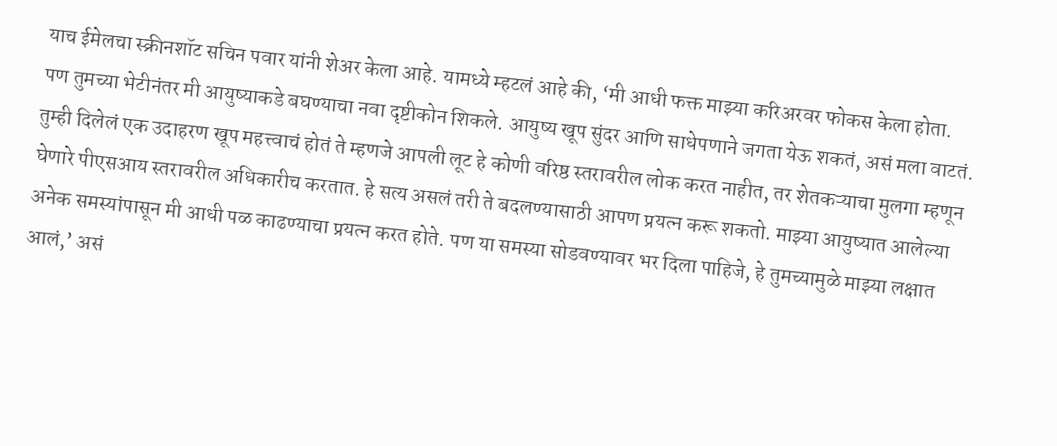याच ईमेलचा स्क्रीनशॉट सचिन पवार यांनी शेअर केला आहे. यामध्ये म्हटलं आहे की, ‘मी आधी फक्त माझ्या करिअरवर फोकस केला होता. पण तुमच्या भेटीनंतर मी आयुष्याकडे बघण्याचा नवा दृष्टीकोन शिकले. आयुष्य खूप सुंदर आणि साधेपणाने जगता येऊ शकतं, असं मला वाटतं. तुम्ही दिलेलं एक उदाहरण खूप महत्त्वाचं होतं ते म्हणजे आपली लूट हे कोणी वरिष्ठ स्तरावरील लोक करत नाहीत, तर शेतकऱ्याचा मुलगा म्हणून घेणारे पीएसआय स्तरावरील अधिकारीच करतात. हे सत्य असलं तरी ते बदलण्यासाठी आपण प्रयत्न करू शकतो. माझ्या आयुष्यात आलेल्या अनेक समस्यांपासून मी आधी पळ काढण्याचा प्रयत्न करत होते. पण या समस्या सोडवण्यावर भर दिला पाहिजे, हे तुमच्यामुळे माझ्या लक्षात आलं,’ असं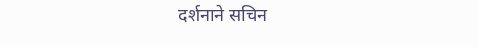दर्शनाने सचिन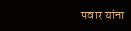पवार यांना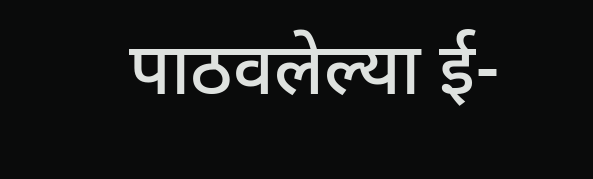पाठवलेल्या ई-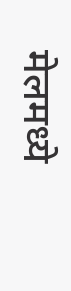मेलमध्ये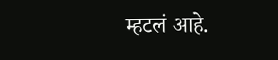म्हटलं आहे.